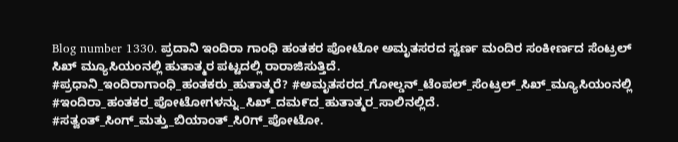Blog number 1330. ಪ್ರದಾನಿ ಇಂದಿರಾ ಗಾಂಧಿ ಹಂತಕರ ಪೋಟೋ ಅಮೃತಸರದ ಸ್ವರ್ಣ ಮಂದಿರ ಸಂಕೀರ್ಣದ ಸೆಂಟ್ರಲ್ ಸಿಖ್ ಮ್ಯೂಸಿಯಂನಲ್ಲಿ ಹುತಾತ್ಮರ ಪಟ್ಟದಲ್ಲಿ ರಾರಾಜಿಸುತ್ತಿದೆ.
#ಪ್ರಧಾನಿ_ಇಂದಿರಾಗಾಂಧಿ_ಹಂತಕರು_ಹುತಾತ್ಮರೆ? #ಅಮೃತಸರದ_ಗೋಲ್ಡನ್_ಟೆಂಪಲ್_ಸೆಂಟ್ರಲ್_ಸಿಖ್_ಮ್ಯೂಸಿಯಂನಲ್ಲಿ #ಇಂದಿರಾ_ಹಂತಕರ_ಪೋಟೋಗಳನ್ನು_ಸಿಖ್_ದಮ೯ದ_ಹುತಾತ್ಮರ_ಸಾಲಿನಲ್ಲಿದೆ. #ಸತ್ವಂತ್_ಸಿಂಗ್_ಮತ್ತು_ಬಿಯಾಂತ್_ಸಿ೦ಗ್_ಪೋಟೋ.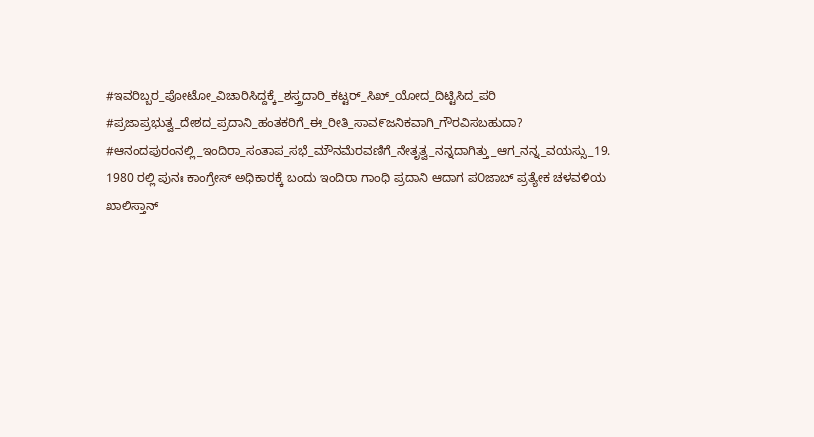#ಇವರಿಬ್ಬರ_ಪೋಟೋ_ವಿಚಾರಿಸಿದ್ದಕ್ಕೆ_ಶಸ್ತ್ರದಾರಿ_ಕಟ್ಟರ್_ಸಿಖ್_ಯೋದ_ದಿಟ್ಟಿಸಿದ_ಪರಿ #ಪ್ರಜಾಪ್ರಭುತ್ವ_ದೇಶದ_ಪ್ರದಾನಿ_ಹಂತಕರಿಗೆ_ಈ_ರೀತಿ_ಸಾವ೯ಜನಿಕವಾಗಿ_ಗೌರವಿಸಬಹುದಾ? #ಆನಂದಪುರಂನಲ್ಲಿ_ಇಂದಿರಾ_ಸಂತಾಪ_ಸಭೆ_ಮೌನಮೆರವಣಿಗೆ_ನೇತೃತ್ವ_ನನ್ನದಾಗಿತ್ತು_ಆಗ_ನನ್ನ_ವಯಸ್ಸು_19. 1980 ರಲ್ಲಿ ಪುನಃ ಕಾಂಗ್ರೇಸ್ ಅಧಿಕಾರಕ್ಕೆ ಬಂದು ಇಂದಿರಾ ಗಾಂಧಿ ಪ್ರದಾನಿ ಆದಾಗ ಪ೦ಜಾಬ್ ಪ್ರತ್ಯೇಕ ಚಳವಳಿಯ ಖಾಲಿಸ್ತಾನ್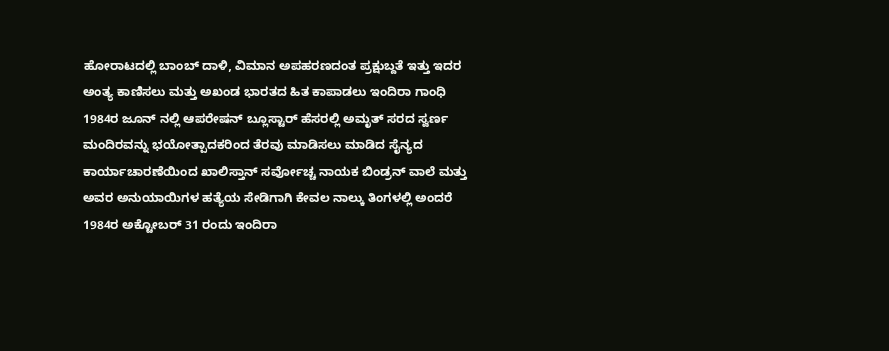ಹೋರಾಟದಲ್ಲಿ ಬಾಂಬ್ ದಾಳಿ, ವಿಮಾನ ಅಪಹರಣದಂತ ಪ್ರಕ್ಷುಬ್ದತೆ ಇತ್ತು ಇದರ ಅಂತ್ಯ ಕಾಣಿಸಲು ಮತ್ತು ಅಖಂಡ ಭಾರತದ ಹಿತ ಕಾಪಾಡಲು ಇಂದಿರಾ ಗಾಂಧಿ 1984ರ ಜೂನ್ ನಲ್ಲಿ ಆಪರೇಷನ್ ಬ್ಲೂಸ್ಟಾರ್ ಹೆಸರಲ್ಲಿ ಅಮೃತ್ ಸರದ ಸ್ವರ್ಣ ಮಂದಿರವನ್ನು ಭಯೋತ್ಪಾದಕರಿಂದ ತೆರವು ಮಾಡಿಸಲು ಮಾಡಿದ ಸೈನ್ಯದ ಕಾರ್ಯಾಚಾರಣೆಯಿಂದ ಖಾಲಿಸ್ತಾನ್ ಸರ್ವೋಚ್ಚ ನಾಯಕ ಬಿಂಡ್ರನ್ ವಾಲೆ ಮತ್ತು ಅವರ ಅನುಯಾಯಿಗಳ ಹತ್ಯೆಯ ಸೇಡಿಗಾಗಿ ಕೇವಲ ನಾಲ್ಕು ತಿಂಗಳಲ್ಲಿ ಅಂದರೆ 1984ರ ಅಕ್ಟೋಬರ್ 31 ರಂದು ಇಂದಿರಾ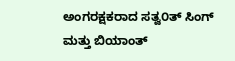ಅಂಗರಕ್ಷಕರಾದ ಸತ್ವ೦ತ್ ಸಿಂಗ್ ಮತ್ತು ಬಿಯಾಂತ್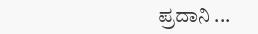ಪ್ರದಾನಿ ...